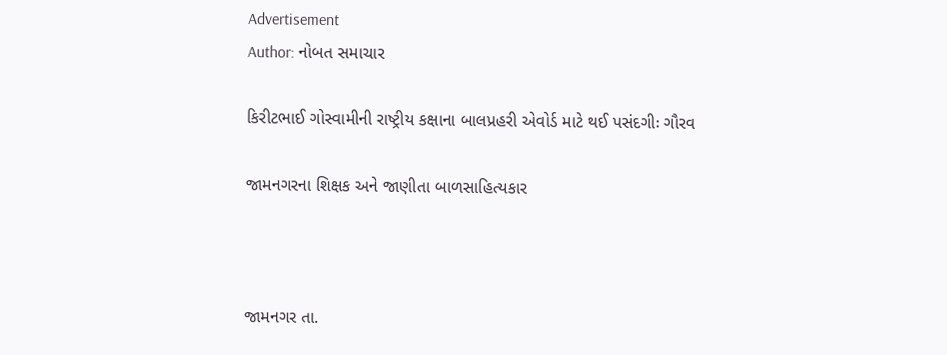Advertisement
Author: નોબત સમાચાર

કિરીટભાઈ ગોસ્વામીની રાષ્ટ્રીય કક્ષાના બાલપ્રહરી એવોર્ડ માટે થઈ પસંદગીઃ ગૌરવ

જામનગરના શિક્ષક અને જાણીતા બાળસાહિત્યકાર



જામનગર તા.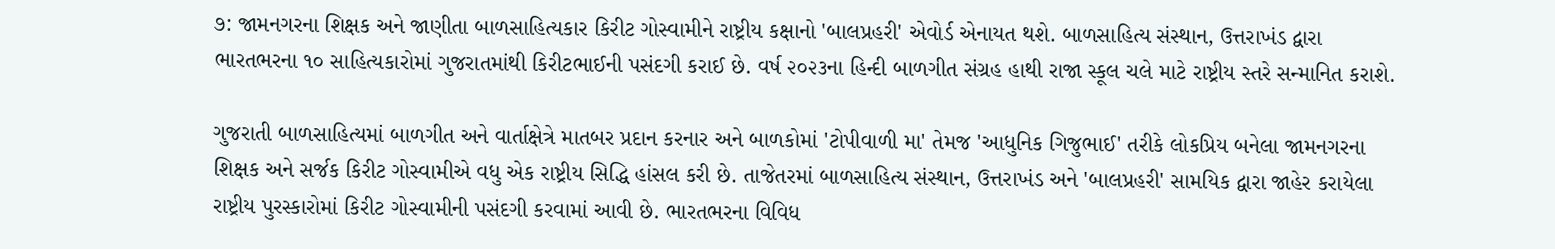૭: જામનગરના શિક્ષક અને જાણીતા બાળસાહિત્યકાર કિરીટ ગોસ્વામીને રાષ્ટ્રીય કક્ષાનો 'બાલપ્રહરી' એવોર્ડ એનાયત થશે. બાળસાહિત્ય સંસ્થાન, ઉત્તરાખંડ દ્વારા ભારતભરના ૧૦ સાહિત્યકારોમાં ગુજરાતમાંથી કિરીટભાઈની પસંદગી કરાઈ છે. વર્ષ ૨૦૨૩ના હિન્દી બાળગીત સંગ્રહ હાથી રાજા સ્કૂલ ચલે માટે રાષ્ટ્રીય સ્તરે સન્માનિત કરાશે.

ગુજરાતી બાળસાહિત્યમાં બાળગીત અને વાર્તાક્ષેત્રે માતબર પ્રદાન કરનાર અને બાળકોમાં 'ટોપીવાળી મા' તેમજ 'આધુનિક ગિજુભાઈ' તરીકે લોકપ્રિય બનેલા જામનગરના શિક્ષક અને સર્જક કિરીટ ગોસ્વામીએ વધુ એક રાષ્ટ્રીય સિદ્ધિ હાંસલ કરી છે. તાજેતરમાં બાળસાહિત્ય સંસ્થાન, ઉત્તરાખંડ અને 'બાલપ્રહરી' સામયિક દ્વારા જાહેર કરાયેલા રાષ્ટ્રીય પુરસ્કારોમાં કિરીટ ગોસ્વામીની પસંદગી કરવામાં આવી છે. ભારતભરના વિવિધ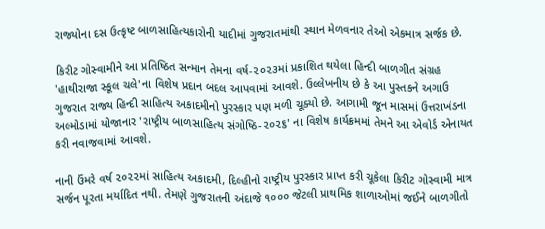રાજ્યોના દસ ઉત્કૃષ્ટ બાળસાહિત્યકારોની યાદીમાં ગુજરાતમાંથી સ્થાન મેળવનાર તેઓ એકમાત્ર સર્જક છે.

કિરીટ ગોસ્વામીને આ પ્રતિષ્ઠિત સન્માન તેમના વર્ષ-૨૦૨૩માં પ્રકાશિત થયેલા હિન્દી બાળગીત સંગ્રહ 'હાથીરાજા સ્કૂલ ચલે'ના વિશેષ પ્રદાન બદલ આપવામાં આવશે. ઉલ્લેખનીય છે કે આ પુસ્તકને અગાઉ ગુજરાત રાજ્ય હિન્દી સાહિત્ય અકાદમીનો પુરસ્કાર પણ મળી ચૂક્યો છે. આગામી જૂન માસમાં ઉત્તરાખંડના અલ્મોડામાં યોજાનાર 'રાષ્ટ્રીય બાળસાહિત્ય સંગોષ્ઠિ-૨૦૨૬' ના વિશેષ કાર્યક્રમમાં તેમને આ એવોર્ડ એનાયત કરી નવાજવામાં આવશે.

નાની ઉંમરે વર્ષ ૨૦૨૨માં સાહિત્ય અકાદમી, દિલ્હીનો રાષ્ટ્રીય પુરસ્કાર પ્રાપ્ત કરી ચૂકેલા કિરીટ ગોસ્વામી માત્ર સર્જન પૂરતા મર્યાદિત નથી. તેમણે ગુજરાતની અંદાજે ૧૦૦૦ જેટલી પ્રાથમિક શાળાઓમાં જઈને બાળગીતો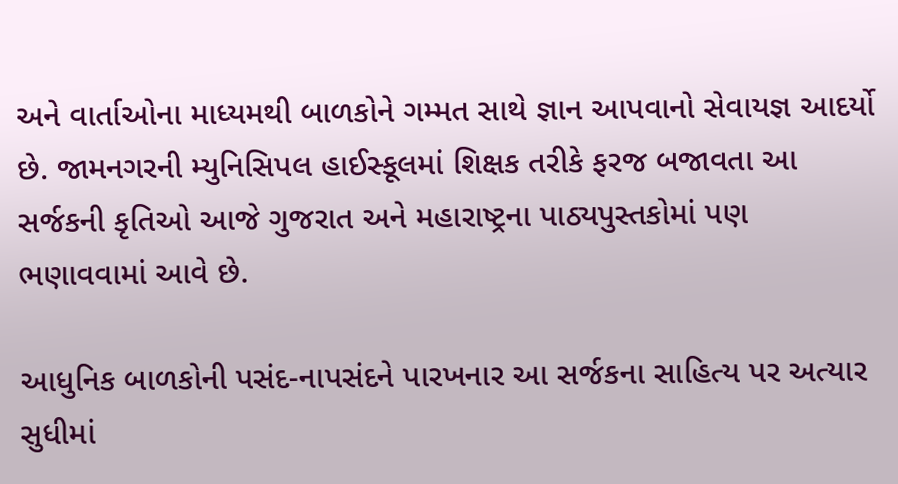અને વાર્તાઓના માધ્યમથી બાળકોને ગમ્મત સાથે જ્ઞાન આપવાનો સેવાયજ્ઞ આદર્યો છે. જામનગરની મ્યુનિસિપલ હાઈસ્કૂલમાં શિક્ષક તરીકે ફરજ બજાવતા આ સર્જકની કૃતિઓ આજે ગુજરાત અને મહારાષ્ટ્રના પાઠ્યપુસ્તકોમાં પણ ભણાવવામાં આવે છે.

આધુનિક બાળકોની પસંદ-નાપસંદને પારખનાર આ સર્જકના સાહિત્ય પર અત્યાર સુધીમાં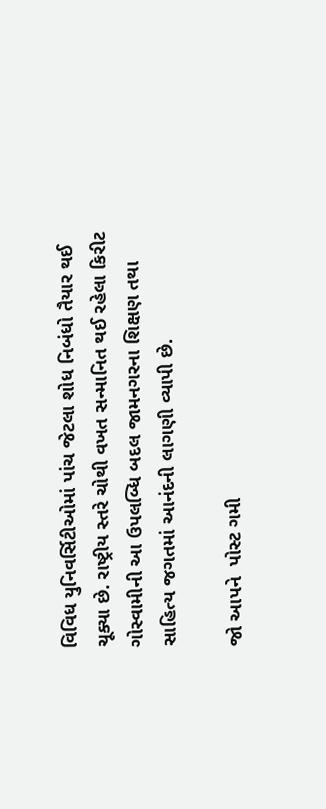વિવિધ યુનિવર્સિટીઓમાં પાંચ જેટલા શોધ નિબંધો તૈયાર થઈ ચૂક્યા છે. રાષ્ટ્રીય સ્તરે ચોથી વખત સન્માનિત થઈ રહેલા કિરીટ ગોસ્વામીની આ ઉપલબ્ધિ બદલ જામનગરના શિક્ષણ તથા સાહિત્ય જગતમાં આનંદની લાગણી વ્યાપી છે.

જો આપને  પોસ્ટ ગમી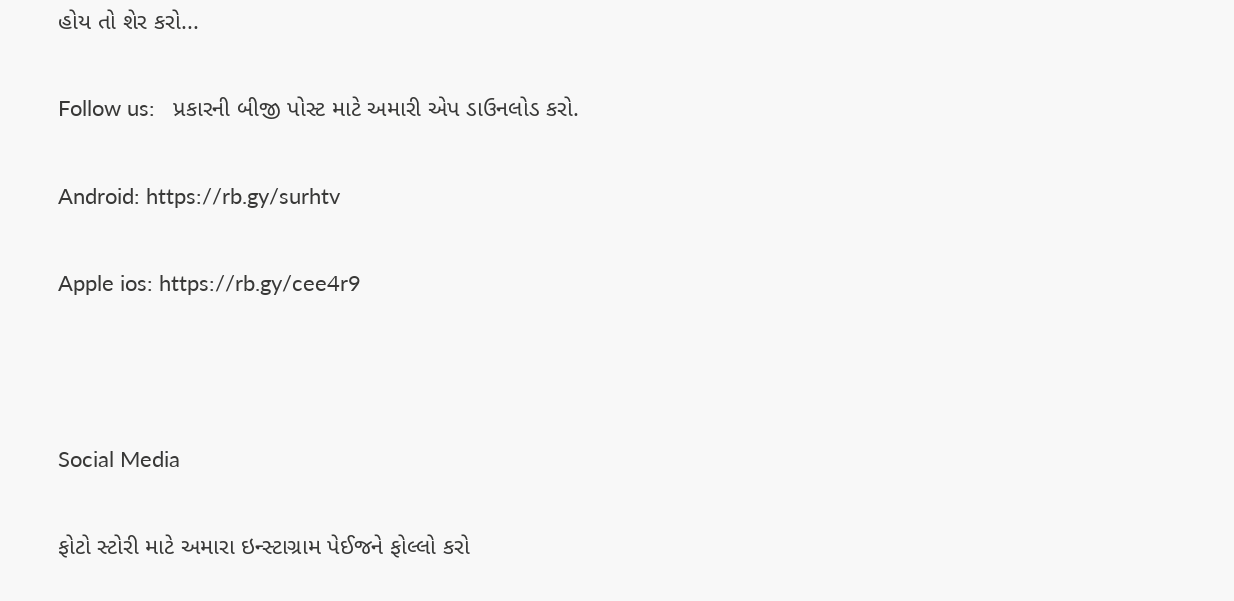હોય તો શેર કરો...

Follow us:   પ્રકારની બીજી પોસ્ટ માટે અમારી એપ ડાઉનલોડ કરો.

Android: https://rb.gy/surhtv

Apple ios: https://rb.gy/cee4r9



Social Media

ફોટો સ્ટોરી માટે અમારા ઇન્સ્ટાગ્રામ પેઈજને ફોલ્લો કરો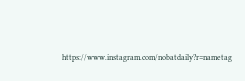https://www.instagram.com/nobatdaily?r=nametag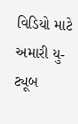વિડિયો માટે અમારી યુ-ટ્યૂબ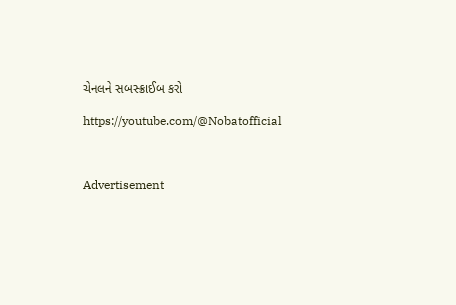ચેનલને સબસ્ક્રાઈબ કરો

https://youtube.com/@Nobatofficial



Advertisement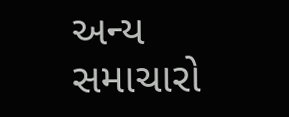અન્ય સમાચારો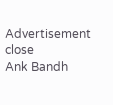Advertisement
close
Ank Bandh